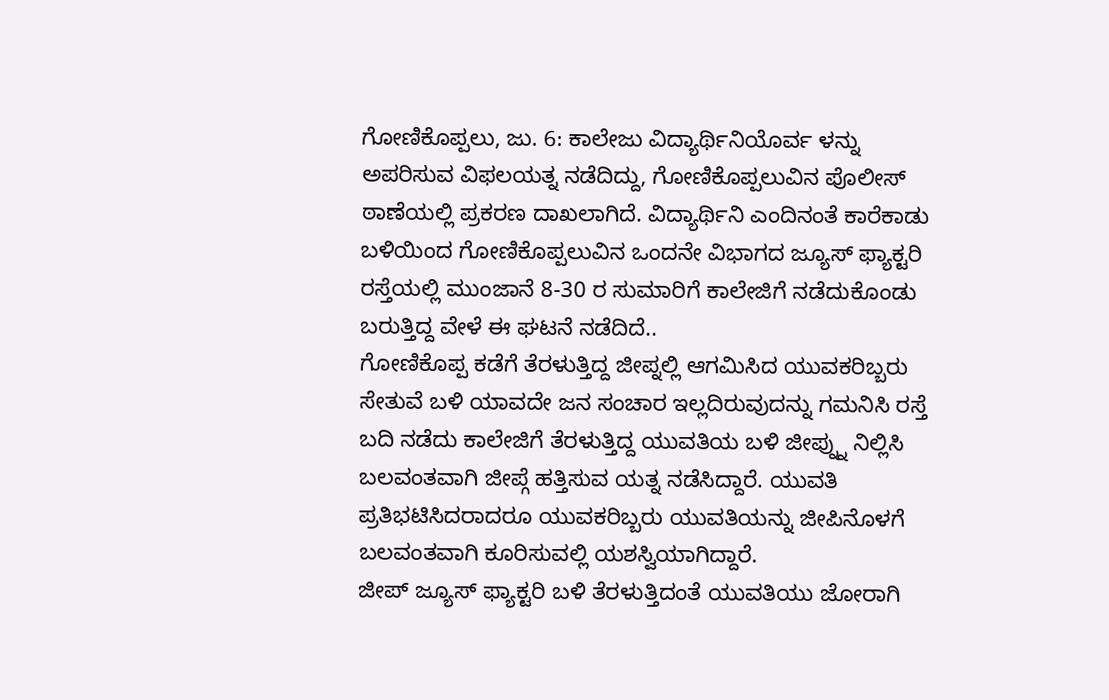ಗೋಣಿಕೊಪ್ಪಲು, ಜು. 6: ಕಾಲೇಜು ವಿದ್ಯಾರ್ಥಿನಿಯೊರ್ವ ಳನ್ನು ಅಪರಿಸುವ ವಿಫಲಯತ್ನ ನಡೆದಿದ್ದು, ಗೋಣಿಕೊಪ್ಪಲುವಿನ ಪೊಲೀಸ್ ಠಾಣೆಯಲ್ಲಿ ಪ್ರಕರಣ ದಾಖಲಾಗಿದೆ. ವಿದ್ಯಾರ್ಥಿನಿ ಎಂದಿನಂತೆ ಕಾರೆಕಾಡು ಬಳಿಯಿಂದ ಗೋಣಿಕೊಪ್ಪಲುವಿನ ಒಂದನೇ ವಿಭಾಗದ ಜ್ಯೂಸ್ ಫ್ಯಾಕ್ಟರಿ ರಸ್ತೆಯಲ್ಲಿ ಮುಂಜಾನೆ 8-30 ರ ಸುಮಾರಿಗೆ ಕಾಲೇಜಿಗೆ ನಡೆದುಕೊಂಡು ಬರುತ್ತಿದ್ದ ವೇಳೆ ಈ ಘಟನೆ ನಡೆದಿದೆ..
ಗೋಣಿಕೊಪ್ಪ ಕಡೆಗೆ ತೆರಳುತ್ತಿದ್ದ ಜೀಪ್ನಲ್ಲಿ ಆಗಮಿಸಿದ ಯುವಕರಿಬ್ಬರು ಸೇತುವೆ ಬಳಿ ಯಾವದೇ ಜನ ಸಂಚಾರ ಇಲ್ಲದಿರುವುದನ್ನು ಗಮನಿಸಿ ರಸ್ತೆ ಬದಿ ನಡೆದು ಕಾಲೇಜಿಗೆ ತೆರಳುತ್ತಿದ್ದ ಯುವತಿಯ ಬಳಿ ಜೀಪ್ನ್ನು ನಿಲ್ಲಿಸಿ ಬಲವಂತವಾಗಿ ಜೀಪ್ಗೆ ಹತ್ತಿಸುವ ಯತ್ನ ನಡೆಸಿದ್ದಾರೆ. ಯುವತಿ ಪ್ರತಿಭಟಿಸಿದರಾದರೂ ಯುವಕರಿಬ್ಬರು ಯುವತಿಯನ್ನು ಜೀಪಿನೊಳಗೆ ಬಲವಂತವಾಗಿ ಕೂರಿಸುವಲ್ಲಿ ಯಶಸ್ವಿಯಾಗಿದ್ದಾರೆ.
ಜೀಪ್ ಜ್ಯೂಸ್ ಫ್ಯಾಕ್ಟರಿ ಬಳಿ ತೆರಳುತ್ತಿದಂತೆ ಯುವತಿಯು ಜೋರಾಗಿ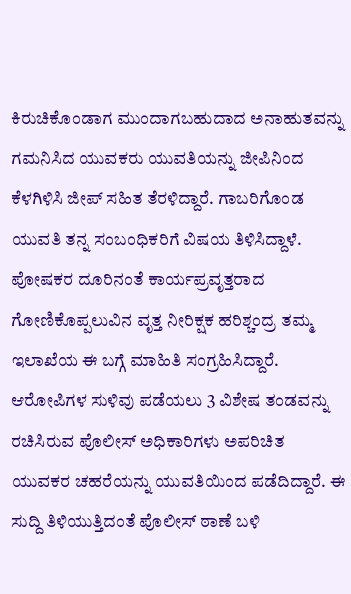ಕಿರುಚಿಕೊಂಡಾಗ ಮುಂದಾಗಬಹುದಾದ ಅನಾಹುತವನ್ನು ಗಮನಿಸಿದ ಯುವಕರು ಯುವತಿಯನ್ನು ಜೀಪಿನಿಂದ ಕೆಳಗಿಳಿಸಿ ಜೀಪ್ ಸಹಿತ ತೆರಳಿದ್ದಾರೆ. ಗಾಬರಿಗೊಂಡ ಯುವತಿ ತನ್ನ ಸಂಬಂಧಿಕರಿಗೆ ವಿಷಯ ತಿಳಿಸಿದ್ದಾಳೆ. ಪೋಷಕರ ದೂರಿನಂತೆ ಕಾರ್ಯಪ್ರವೃತ್ತರಾದ ಗೋಣಿಕೊಪ್ಪಲುವಿನ ವೃತ್ತ ನೀರಿಕ್ಷಕ ಹರಿಶ್ಚಂದ್ರ ತಮ್ಮ ಇಲಾಖೆಯ ಈ ಬಗ್ಗೆ ಮಾಹಿತಿ ಸಂಗ್ರಹಿಸಿದ್ದಾರೆ.
ಆರೋಪಿಗಳ ಸುಳಿವು ಪಡೆಯಲು 3 ವಿಶೇಷ ತಂಡವನ್ನು ರಚಿಸಿರುವ ಪೊಲೀಸ್ ಅಧಿಕಾರಿಗಳು ಅಪರಿಚಿತ ಯುವಕರ ಚಹರೆಯನ್ನು ಯುವತಿಯಿಂದ ಪಡೆದಿದ್ದಾರೆ. ಈ ಸುದ್ದಿ ತಿಳಿಯುತ್ತಿದಂತೆ ಪೊಲೀಸ್ ಠಾಣೆ ಬಳಿ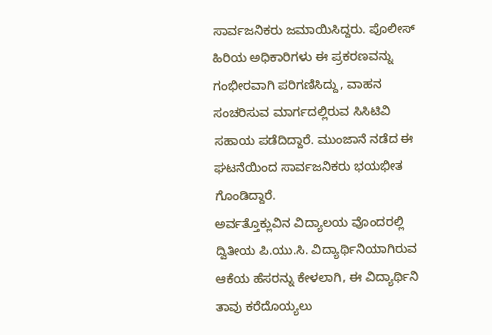ಸಾರ್ವಜನಿಕರು ಜಮಾಯಿಸಿದ್ದರು. ಪೊಲೀಸ್ ಹಿರಿಯ ಅಧಿಕಾರಿಗಳು ಈ ಪ್ರಕರಣವನ್ನು ಗಂಭೀರವಾಗಿ ಪರಿಗಣಿಸಿದ್ದು, ವಾಹನ ಸಂಚರಿಸುವ ಮಾರ್ಗದಲ್ಲಿರುವ ಸಿಸಿಟಿವಿ ಸಹಾಯ ಪಡೆದಿದ್ದಾರೆ. ಮುಂಜಾನೆ ನಡೆದ ಈ ಘಟನೆಯಿಂದ ಸಾರ್ವಜನಿಕರು ಭಯಭೀತ ಗೊಂಡಿದ್ದಾರೆ.
ಅರ್ವತ್ತೊಕ್ಲುವಿನ ವಿದ್ಯಾಲಯ ವೊಂದರಲ್ಲಿ ದ್ವಿತೀಯ ಪಿ.ಯು.ಸಿ. ವಿದ್ಯಾರ್ಥಿನಿಯಾಗಿರುವ ಆಕೆಯ ಹೆಸರನ್ನು ಕೇಳಲಾಗಿ, ಈ ವಿದ್ಯಾರ್ಥಿನಿ ತಾವು ಕರೆದೊಯ್ಯಲು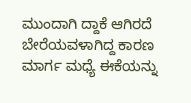ಮುಂದಾಗಿ ದ್ದಾಕೆ ಆಗಿರದೆ ಬೇರೆಯವಳಾಗಿದ್ದ ಕಾರಣ ಮಾರ್ಗ ಮಧ್ಯೆ ಈಕೆಯನ್ನು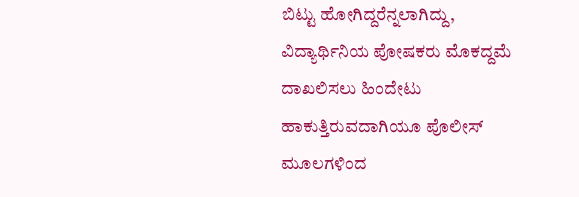ಬಿಟ್ಟು ಹೋಗಿದ್ದರೆನ್ನಲಾಗಿದ್ದು, ವಿದ್ಯಾರ್ಥಿನಿಯ ಪೋಷಕರು ಮೊಕದ್ದಮೆ ದಾಖಲಿಸಲು ಹಿಂದೇಟು ಹಾಕುತ್ತಿರುವದಾಗಿಯೂ ಪೊಲೀಸ್ ಮೂಲಗಳಿಂದ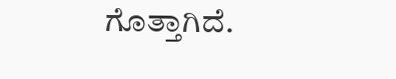ಗೊತ್ತಾಗಿದೆ.